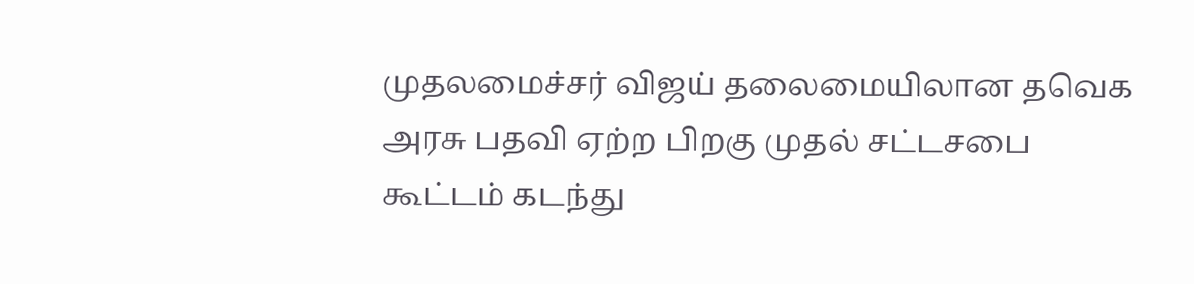முதலமைச்சர் விஜய் தலைமையிலான தவெக அரசு பதவி ஏற்ற பிறகு முதல் சட்டசபை கூட்டம் கடந்து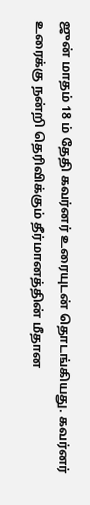ஜுன் மாதம் 18 ம் தேதி கவர்னர் உரையுடன் தொடங்கியது. கவர்னர் உரைக்கு நன்றி தெரிவிக்கும் தீர்மானத்தின் மீதான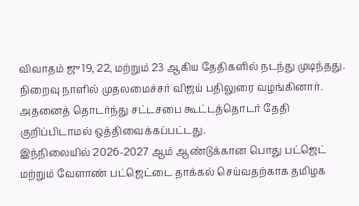விவாதம் ஜு 19, 22, மற்றும் 23 ஆகிய தேதிகளில் நடந்து முடிந்தது. நிறைவு நாளில் முதலமைச்சர் விஜய் பதிலுரை வழங்கினார். அதனைத் தொடர்ந்து சட்டசபை கூட்டத்தொடர் தேதி குறிப்பிடாமல் ஒத்திவைக்கப்பட்டது.
இந்நிலையில் 2026-2027 ஆம் ஆண்டுக்கான பொது பட்ஜெட் மற்றும் வேளாண் பட்ஜெட்டை தாக்கல் செய்வதற்காக தமிழக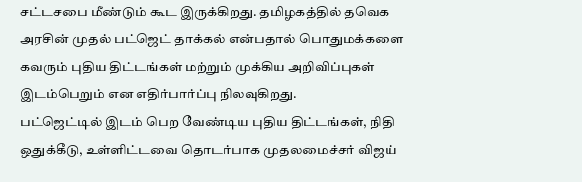சட்டசபை மீண்டும் கூட இருக்கிறது. தமிழகத்தில் தவெக அரசின் முதல் பட்ஜெட் தாக்கல் என்பதால் பொதுமக்களை கவரும் புதிய திட்டங்கள் மற்றும் முக்கிய அறிவிப்புகள் இடம்பெறும் என எதிர்பார்ப்பு நிலவுகிறது.
பட்ஜெட்டில் இடம் பெற வேண்டிய புதிய திட்டங்கள், நிதி ஒதுக்கீடு, உள்ளிட்டவை தொடர்பாக முதலமைச்சர் விஜய்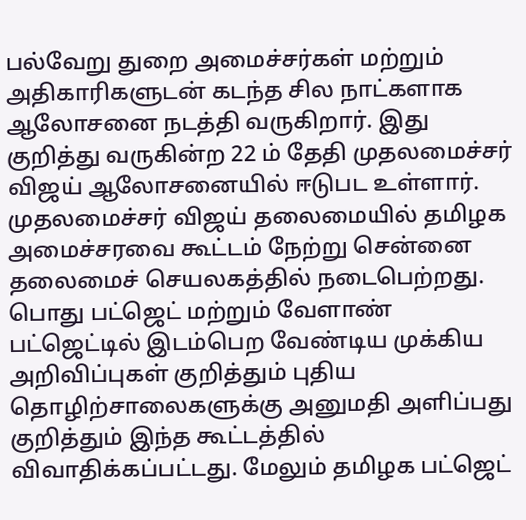பல்வேறு துறை அமைச்சர்கள் மற்றும் அதிகாரிகளுடன் கடந்த சில நாட்களாக ஆலோசனை நடத்தி வருகிறார். இது குறித்து வருகின்ற 22 ம் தேதி முதலமைச்சர் விஜய் ஆலோசனையில் ஈடுபட உள்ளார்.
முதலமைச்சர் விஜய் தலைமையில் தமிழக அமைச்சரவை கூட்டம் நேற்று சென்னை தலைமைச் செயலகத்தில் நடைபெற்றது. பொது பட்ஜெட் மற்றும் வேளாண் பட்ஜெட்டில் இடம்பெற வேண்டிய முக்கிய அறிவிப்புகள் குறித்தும் புதிய தொழிற்சாலைகளுக்கு அனுமதி அளிப்பது குறித்தும் இந்த கூட்டத்தில் விவாதிக்கப்பட்டது. மேலும் தமிழக பட்ஜெட்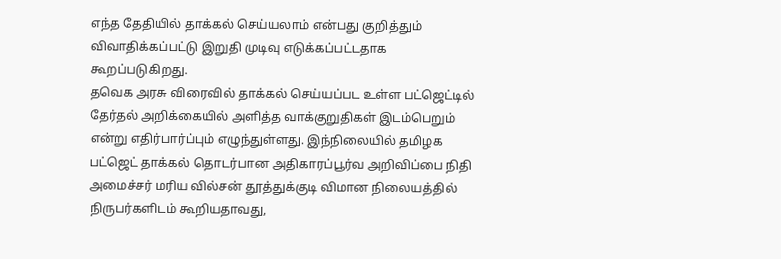எந்த தேதியில் தாக்கல் செய்யலாம் என்பது குறித்தும் விவாதிக்கப்பட்டு இறுதி முடிவு எடுக்கப்பட்டதாக கூறப்படுகிறது.
தவெக அரசு விரைவில் தாக்கல் செய்யப்பட உள்ள பட்ஜெட்டில் தேர்தல் அறிக்கையில் அளித்த வாக்குறுதிகள் இடம்பெறும் என்று எதிர்பார்ப்பும் எழுந்துள்ளது. இந்நிலையில் தமிழக பட்ஜெட் தாக்கல் தொடர்பான அதிகாரப்பூர்வ அறிவிப்பை நிதி அமைச்சர் மரிய வில்சன் தூத்துக்குடி விமான நிலையத்தில் நிருபர்களிடம் கூறியதாவது,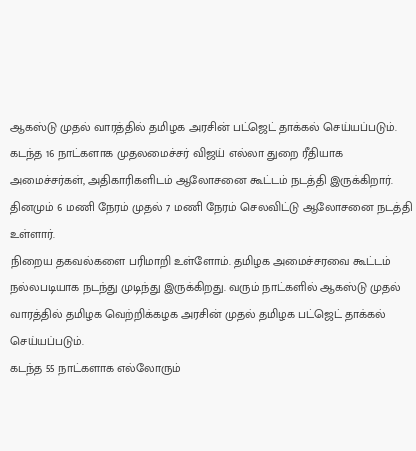ஆகஸ்டு முதல் வாரத்தில் தமிழக அரசின் பட்ஜெட் தாக்கல் செய்யப்படும். கடந்த 16 நாட்களாக முதலமைச்சர் விஜய் எல்லா துறை ரீதியாக அமைச்சர்கள், அதிகாரிகளிடம் ஆலோசனை கூட்டம் நடத்தி இருக்கிறார். தினமும் 6 மணி நேரம் முதல் 7 மணி நேரம் செலவிட்டு ஆலோசனை நடத்தி உள்ளார்.
நிறைய தகவல்களை பரிமாறி உள்ளோம். தமிழக அமைச்சரவை கூட்டம் நல்லபடியாக நடந்து முடிந்து இருக்கிறது. வரும் நாட்களில் ஆகஸ்டு முதல் வாரத்தில் தமிழக வெற்றிக்கழக அரசின் முதல் தமிழக பட்ஜெட் தாக்கல் செய்யப்படும்.
கடந்த 55 நாட்களாக எல்லோரும்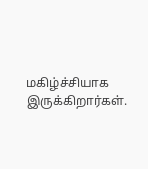மகிழ்ச்சியாக இருக்கிறார்கள்.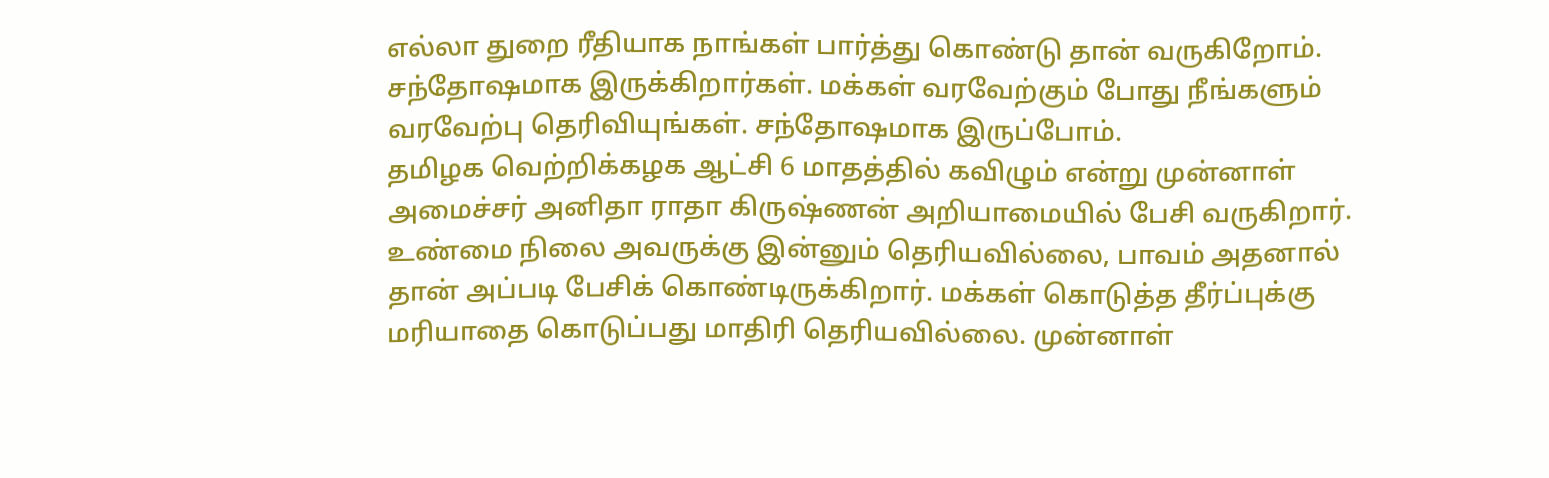எல்லா துறை ரீதியாக நாங்கள் பார்த்து கொண்டு தான் வருகிறோம். சந்தோஷமாக இருக்கிறார்கள். மக்கள் வரவேற்கும் போது நீங்களும் வரவேற்பு தெரிவியுங்கள். சந்தோஷமாக இருப்போம்.
தமிழக வெற்றிக்கழக ஆட்சி 6 மாதத்தில் கவிழும் என்று முன்னாள் அமைச்சர் அனிதா ராதா கிருஷ்ணன் அறியாமையில் பேசி வருகிறார். உண்மை நிலை அவருக்கு இன்னும் தெரியவில்லை, பாவம் அதனால் தான் அப்படி பேசிக் கொண்டிருக்கிறார். மக்கள் கொடுத்த தீர்ப்புக்கு மரியாதை கொடுப்பது மாதிரி தெரியவில்லை. முன்னாள்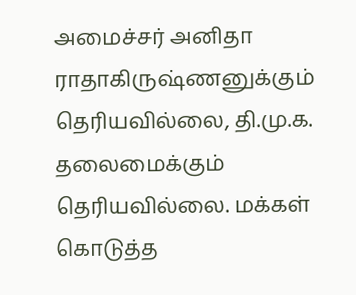அமைச்சர் அனிதா ராதாகிருஷ்ணனுக்கும் தெரியவில்லை, தி.மு.க. தலைமைக்கும் தெரியவில்லை. மக்கள் கொடுத்த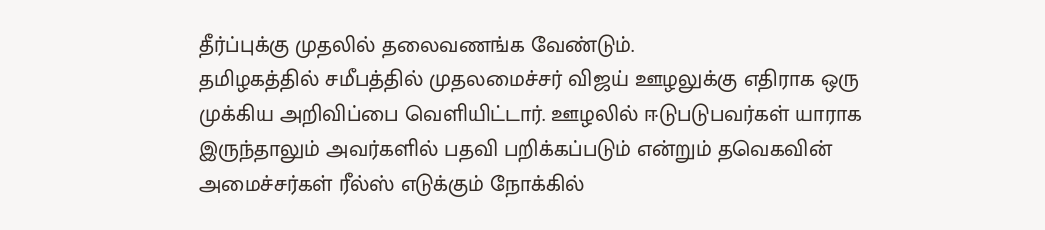தீர்ப்புக்கு முதலில் தலைவணங்க வேண்டும்.
தமிழகத்தில் சமீபத்தில் முதலமைச்சர் விஜய் ஊழலுக்கு எதிராக ஒரு முக்கிய அறிவிப்பை வெளியிட்டார். ஊழலில் ஈடுபடுபவர்கள் யாராக இருந்தாலும் அவர்களில் பதவி பறிக்கப்படும் என்றும் தவெகவின் அமைச்சர்கள் ரீல்ஸ் எடுக்கும் நோக்கில்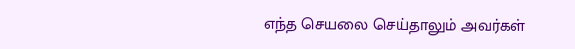எந்த செயலை செய்தாலும் அவர்கள்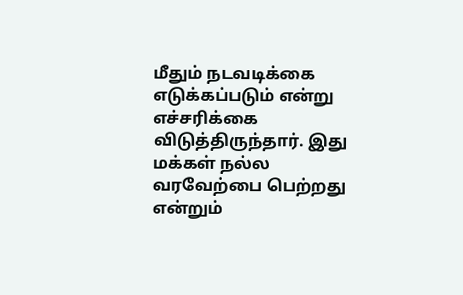மீதும் நடவடிக்கை எடுக்கப்படும் என்று எச்சரிக்கை விடுத்திருந்தார். இது மக்கள் நல்ல வரவேற்பை பெற்றது என்றும்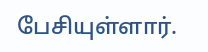பேசியுள்ளார்.